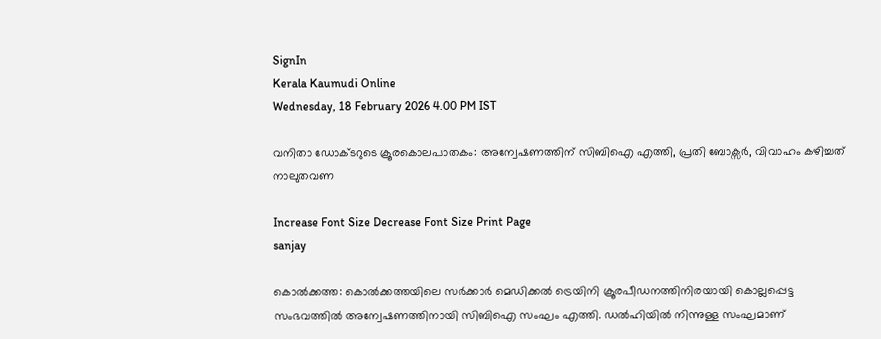SignIn
Kerala Kaumudi Online
Wednesday, 18 February 2026 4.00 PM IST

വനിതാ ഡോക്ടറുടെ ക്രൂരകൊലപാതകം: അന്വേഷണത്തിന് സിബിഐ എത്തി, പ്രതി ബോക്സർ, വിവാഹം കഴിച്ചത് നാലുതവണ

Increase Font Size Decrease Font Size Print Page
sanjay

കൊൽക്കത്ത: കൊൽക്കത്തയിലെ സർക്കാർ മെഡിക്കൽ ട്രെയിനി ക്രൂരപീഡനത്തിനിരയായി കൊല്ലപ്പെട്ട സംഭവത്തിൽ അന്വേഷണത്തിനായി സിബിഐ സംഘം എത്തി. ഡൽഹിയിൽ നിന്നുള്ള സംഘമാണ്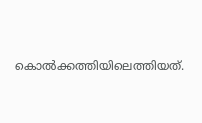കൊൽക്കത്തിയിലെത്തിയത്.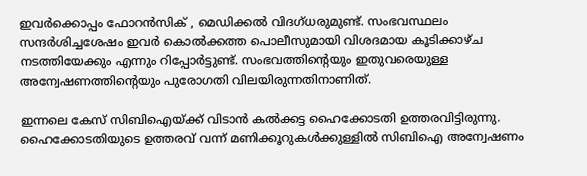ഇവർക്കൊപ്പം ഫോറൻസിക് , മെഡിക്കൽ വിദഗ്‌ധരുമുണ്ട്. സംഭവസ്ഥലം സന്ദർശിച്ചശേഷം ഇവർ കൊൽക്കത്ത പൊലീസുമായി വിശദമായ കൂടിക്കാഴ്ച നടത്തിയേക്കും എന്നും റിപ്പോർട്ടുണ്ട്. സംഭവത്തിന്റെയും ഇതുവരെയുള്ള അന്വേഷണത്തിന്റെയും പുരോഗതി വിലയിരുന്നതിനാണിത്.

ഇന്നലെ കേസ് സിബിഐയ്ക്ക് വിടാൻ കൽക്കട്ട ഹൈക്കോടതി ഉത്തരവിട്ടിരുന്നു. ഹൈക്കോടതിയുടെ ഉത്തരവ് വന്ന് മണിക്കൂറുകൾക്കുള്ളിൽ സിബിഐ അന്വേഷണം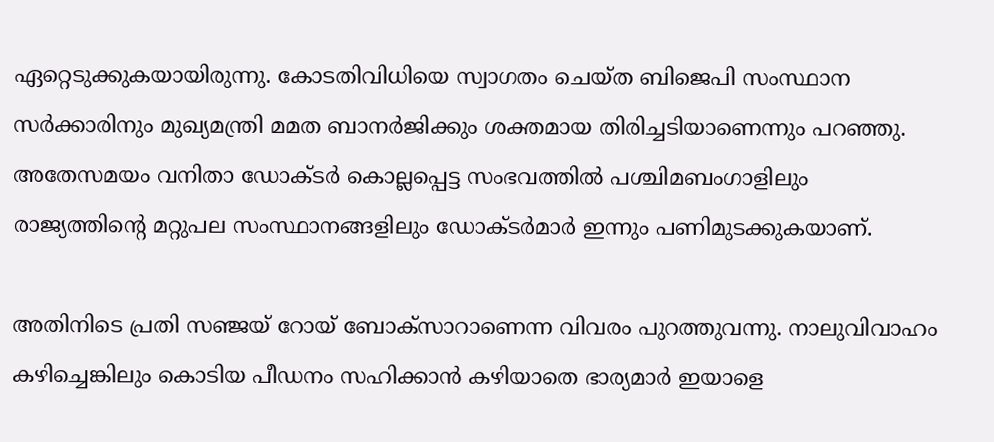ഏറ്റെടുക്കുകയായിരുന്നു. കോടതിവിധിയെ സ്വാഗതം ചെയ്ത ബിജെപി സംസ്ഥാന സർക്കാരിനും മുഖ്യമന്ത്രി മമത ബാനർജിക്കും ശക്തമായ തിരിച്ചടിയാണെന്നും പറഞ്ഞു. അതേസമയം വനിതാ ഡോക്ടർ കൊല്ലപ്പെട്ട സംഭവത്തിൽ പശ്ചിമബംഗാളിലും രാജ്യത്തിന്റെ മറ്റുപല സംസ്ഥാനങ്ങളിലും ഡോക്ടർമാർ ഇന്നും പണിമുടക്കുകയാണ്.

അതിനിടെ പ്രതി സഞ്ജയ് റോയ് ബോക്‌സാറാണെന്ന വിവരം പുറത്തുവന്നു. നാലുവിവാഹം കഴിച്ചെങ്കിലും കൊടിയ പീഡനം സഹിക്കാൻ കഴിയാതെ ഭാര്യമാർ ഇയാളെ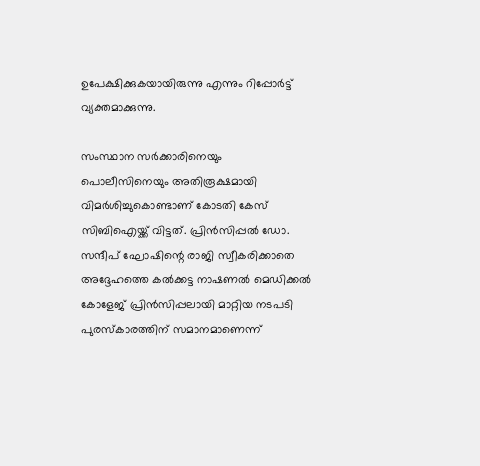ഉപേക്ഷിക്കുകയായിരുന്നു എന്നും റിപ്പോർട്ട് വ്യക്തമാക്കുന്നു.

സംസ്ഥാന സർക്കാരിനെയും പൊലീസിനെയും അതിരൂക്ഷമായി വിമർശിച്ചുകൊണ്ടാണ് കോടതി കേസ് സിബിഐയ്ക്ക് വിട്ടത്. പ്രിൻസിപ്പൽ ഡോ. സന്ദീപ് ഘോഷിന്റെ രാജി സ്വീകരിക്കാതെ അദ്ദേഹത്തെ കൽക്കട്ട നാഷണൽ മെഡിക്കൽ കോളേജ് പ്രിൻസിപ്പലായി മാറ്റിയ നടപടി പുരസ്കാരത്തിന് സമാനമാണെന്ന്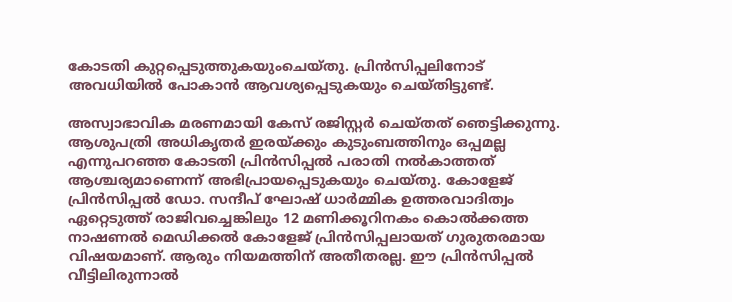കോടതി കുറ്റപ്പെടുത്തുകയുംചെയ്തു. പ്രിൻസിപ്പലിനോട് അവധിയിൽ പോകാൻ ആവശ്യപ്പെടുകയും ചെയ്തിട്ടുണ്ട്.

അസ്വാഭാവിക മരണമായി കേസ് രജിസ്റ്റർ ചെയ്തത് ഞെട്ടിക്കുന്നു. ആശുപത്രി അധികൃതർ ഇരയ്‌ക്കും കുടുംബത്തിനും ഒപ്പമല്ല എന്നുപറഞ്ഞ കോടതി പ്രിൻസിപ്പൽ പരാതി നൽകാത്തത് ആശ്ചര്യമാണെന്ന് അഭിപ്രായപ്പെടുകയും ചെയ്തു. കോളേജ് പ്രിൻസിപ്പൽ ഡോ. സന്ദീപ് ഘോഷ് ധാർമ്മിക ഉത്തരവാദിത്വം ഏറ്റെടുത്ത് രാജിവച്ചെങ്കിലും 12 മണിക്കൂറിനകം കൊൽക്കത്ത നാഷണൽ മെഡിക്കൽ കോളേജ് പ്രിൻസിപ്പലായത് ഗുരുതരമായ വിഷയമാണ്. ആരും നിയമത്തിന് അതീതരല്ല. ഈ പ്രിൻസിപ്പൽ വീട്ടിലിരുന്നാൽ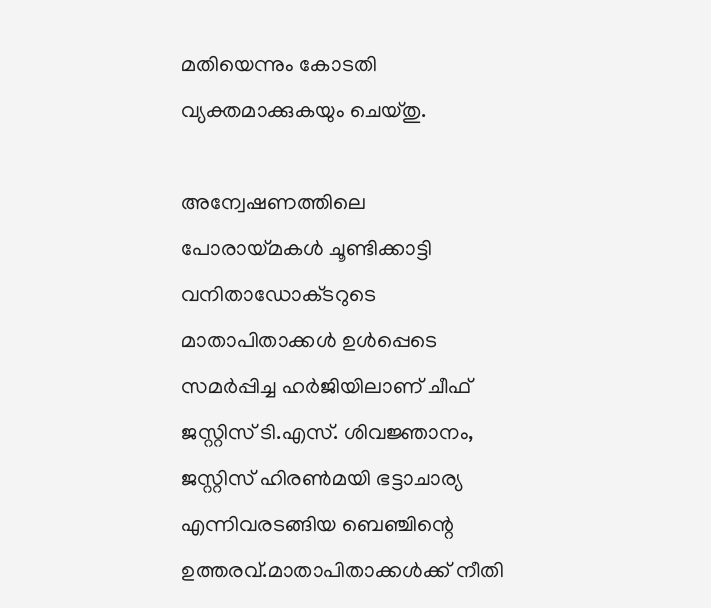മതിയെന്നും കോടതി വ്യക്തമാക്കുകയും ചെയ്തു.

അന്വേഷണത്തിലെ പോരായ്‌മകൾ ചൂണ്ടിക്കാട്ടി വനിതാഡോക്‌ടറുടെ മാതാപിതാക്കൾ ഉൾപ്പെടെ സമർപ്പിച്ച ഹർജിയിലാണ് ചീഫ് ജസ്റ്റിസ് ടി.എസ്. ശിവജ്ഞാനം, ജസ്റ്റിസ് ഹിരൺമയി ഭട്ടാചാര്യ എന്നിവരടങ്ങിയ ബെഞ്ചിന്റെ ഉത്തരവ്.മാതാപിതാക്കൾക്ക് നീതി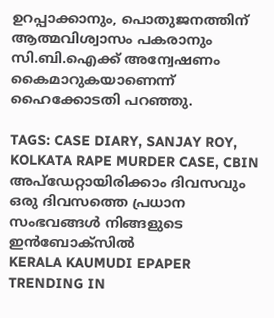ഉറപ്പാക്കാനും, പൊതുജനത്തിന് ആത്മവിശ്വാസം പകരാനും സി.ബി.ഐക്ക് അന്വേഷണം കൈമാറുകയാണെന്ന് ഹൈക്കോടതി പറഞ്ഞു.

TAGS: CASE DIARY, SANJAY ROY, KOLKATA RAPE MURDER CASE, CBIN
അപ്ഡേറ്റായിരിക്കാം ദിവസവും
ഒരു ദിവസത്തെ പ്രധാന സംഭവങ്ങൾ നിങ്ങളുടെ ഇൻബോക്സിൽ
KERALA KAUMUDI EPAPER
TRENDING IN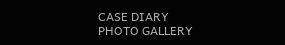CASE DIARY
PHOTO GALLERY